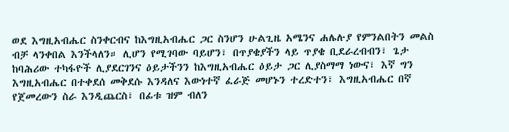ወደ እግዚአብሔር ስንቀርብና ከእግዚአብሔር ጋር ስንሆን ሁልጊዜ አሜንና ሐሌሉያ የምንልበትን መልስ ብቻ ላንቀበል እንችላለን። ሊሆን የሚገባው ባይሆን፣ በጥያቄያችን ላይ ጥያቄ ቢደራረብብን፣ ጌታ ከባሕሪው ተካፋዮች ሊያደርገንና ዕይታችንን ከእግዚአብሔር ዕይታ ጋር ሊያስማማ ነውና፣ እኛ ግን እግዚአብሔር በተቀደሰ መቅደሱ እንዳለና እውነተኛ ፈራጅ መሆኑን ተረድተን፣ እግዚአብሔር በኛ የጀመረውን ስራ እንዲጨርስ፣ በፊቱ ዝም ብለን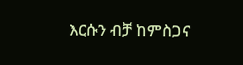እርሱን ብቻ ከምስጋና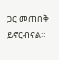ጋር መጠበቅ ይኖርብናል።